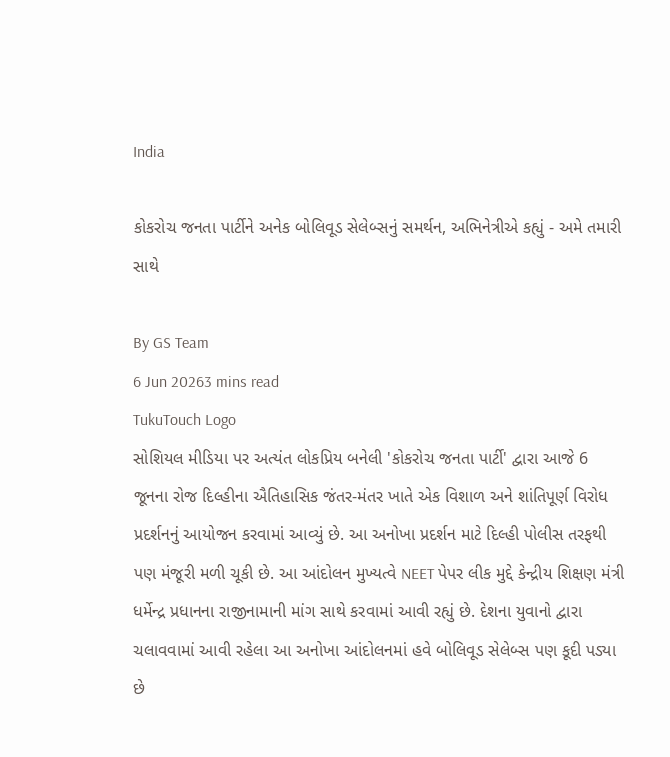India

કોકરોચ જનતા પાર્ટીને અનેક બોલિવૂડ સેલેબ્સનું સમર્થન, અભિનેત્રીએ કહ્યું - અમે તમારી સાથે

By GS Team
6 Jun 20263 mins read
TukuTouch Logo
સોશિયલ મીડિયા પર અત્યંત લોકપ્રિય બનેલી 'કોકરોચ જનતા પાર્ટી' દ્વારા આજે 6 જૂનના રોજ દિલ્હીના ઐતિહાસિક જંતર-મંતર ખાતે એક વિશાળ અને શાંતિપૂર્ણ વિરોધ પ્રદર્શનનું આયોજન કરવામાં આવ્યું છે. આ અનોખા પ્રદર્શન માટે દિલ્હી પોલીસ તરફથી પણ મંજૂરી મળી ચૂકી છે. આ આંદોલન મુખ્યત્વે NEET પેપર લીક મુદ્દે કેન્દ્રીય શિક્ષણ મંત્રી ધર્મેન્દ્ર પ્રધાનના રાજીનામાની માંગ સાથે કરવામાં આવી રહ્યું છે. દેશના યુવાનો દ્વારા ચલાવવામાં આવી રહેલા આ અનોખા આંદોલનમાં હવે બોલિવૂડ સેલેબ્સ પણ કૂદી પડ્યા છે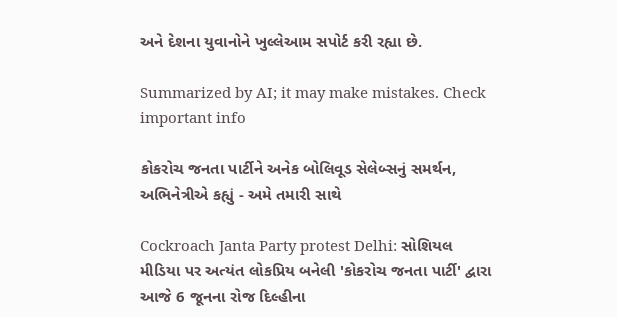અને દેશના યુવાનોને ખુલ્લેઆમ સપોર્ટ કરી રહ્યા છે.

Summarized by AI; it may make mistakes. Check important info

કોકરોચ જનતા પાર્ટીને અનેક બોલિવૂડ સેલેબ્સનું સમર્થન, અભિનેત્રીએ કહ્યું - અમે તમારી સાથે

Cockroach Janta Party protest Delhi: સોશિયલ મીડિયા પર અત્યંત લોકપ્રિય બનેલી 'કોકરોચ જનતા પાર્ટી' દ્વારા આજે 6 જૂનના રોજ દિલ્હીના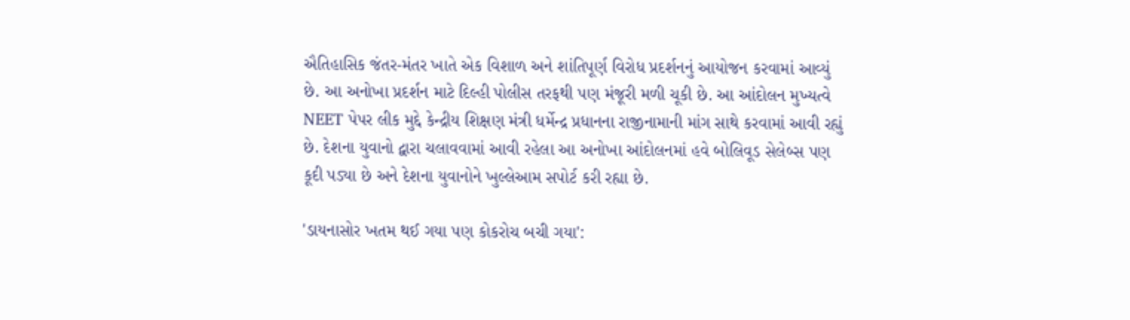ઐતિહાસિક જંતર-મંતર ખાતે એક વિશાળ અને શાંતિપૂર્ણ વિરોધ પ્રદર્શનનું આયોજન કરવામાં આવ્યું છે. આ અનોખા પ્રદર્શન માટે દિલ્હી પોલીસ તરફથી પણ મંજૂરી મળી ચૂકી છે. આ આંદોલન મુખ્યત્વે NEET પેપર લીક મુદ્દે કેન્દ્રીય શિક્ષણ મંત્રી ધર્મેન્દ્ર પ્રધાનના રાજીનામાની માંગ સાથે કરવામાં આવી રહ્યું છે. દેશના યુવાનો દ્વારા ચલાવવામાં આવી રહેલા આ અનોખા આંદોલનમાં હવે બોલિવૂડ સેલેબ્સ પણ કૂદી પડ્યા છે અને દેશના યુવાનોને ખુલ્લેઆમ સપોર્ટ કરી રહ્યા છે.

'ડાયનાસોર ખતમ થઈ ગયા પણ કોકરોચ બચી ગયા':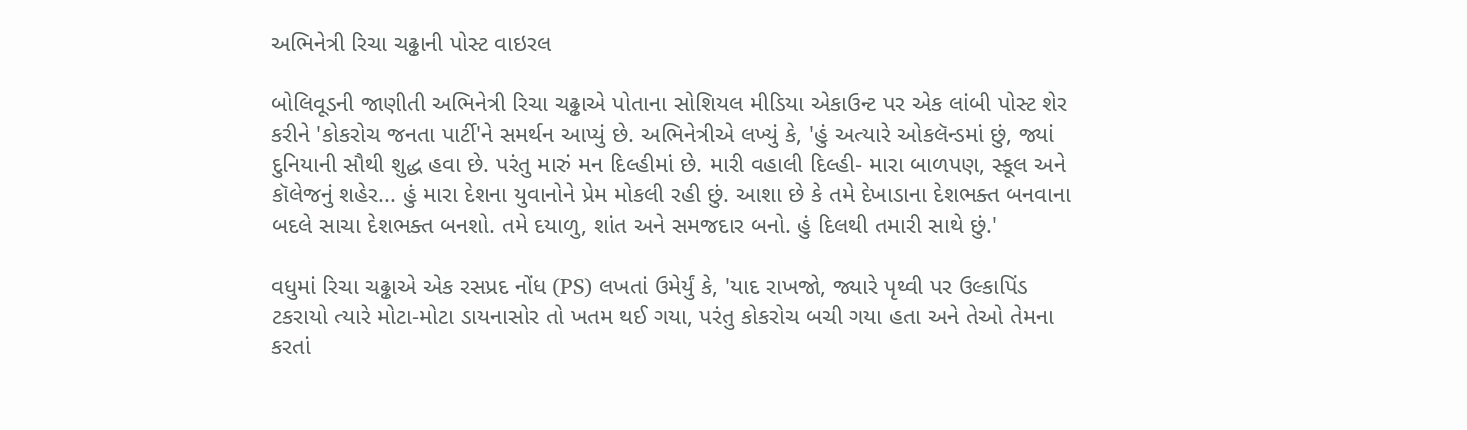અભિનેત્રી રિચા ચઢ્ઢાની પોસ્ટ વાઇરલ

બોલિવૂડની જાણીતી અભિનેત્રી રિચા ચઢ્ઢાએ પોતાના સોશિયલ મીડિયા એકાઉન્ટ પર એક લાંબી પોસ્ટ શેર કરીને 'કોકરોચ જનતા પાર્ટી'ને સમર્થન આપ્યું છે. અભિનેત્રીએ લખ્યું કે, 'હું અત્યારે ઓકલૅન્ડમાં છું, જ્યાં દુનિયાની સૌથી શુદ્ધ હવા છે. પરંતુ મારું મન દિલ્હીમાં છે. મારી વહાલી દિલ્હી- મારા બાળપણ, સ્કૂલ અને કૉલેજનું શહેર... હું મારા દેશના યુવાનોને પ્રેમ મોકલી રહી છું. આશા છે કે તમે દેખાડાના દેશભક્ત બનવાના બદલે સાચા દેશભક્ત બનશો. તમે દયાળુ, શાંત અને સમજદાર બનો. હું દિલથી તમારી સાથે છું.'

વધુમાં રિચા ચઢ્ઢાએ એક રસપ્રદ નોંધ (PS) લખતાં ઉમેર્યું કે, 'યાદ રાખજો, જ્યારે પૃથ્વી પર ઉલ્કાપિંડ ટકરાયો ત્યારે મોટા-મોટા ડાયનાસોર તો ખતમ થઈ ગયા, પરંતુ કોકરોચ બચી ગયા હતા અને તેઓ તેમના કરતાં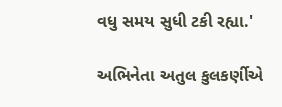વધુ સમય સુધી ટકી રહ્યા.'

અભિનેતા અતુલ કુલકર્ણીએ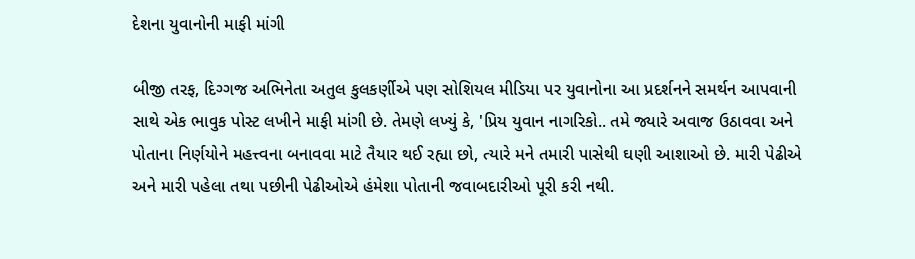દેશના યુવાનોની માફી માંગી

બીજી તરફ, દિગ્ગજ અભિનેતા અતુલ કુલકર્ણીએ પણ સોશિયલ મીડિયા પર યુવાનોના આ પ્રદર્શનને સમર્થન આપવાની સાથે એક ભાવુક પોસ્ટ લખીને માફી માંગી છે. તેમણે લખ્યું કે, 'પ્રિય યુવાન નાગરિકો.. તમે જ્યારે અવાજ ઉઠાવવા અને પોતાના નિર્ણયોને મહત્ત્વના બનાવવા માટે તૈયાર થઈ રહ્યા છો, ત્યારે મને તમારી પાસેથી ઘણી આશાઓ છે. મારી પેઢીએ અને મારી પહેલા તથા પછીની પેઢીઓએ હંમેશા પોતાની જવાબદારીઓ પૂરી કરી નથી.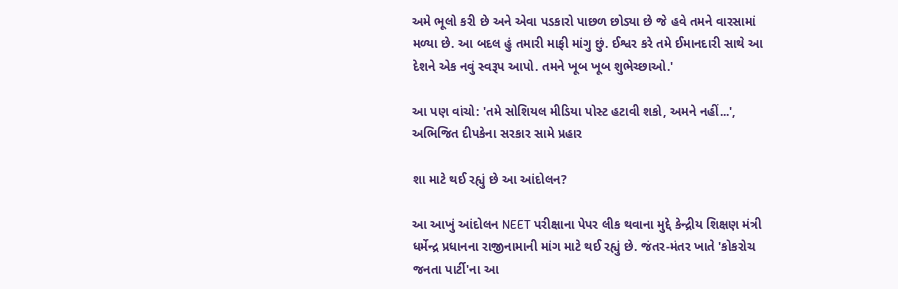અમે ભૂલો કરી છે અને એવા પડકારો પાછળ છોડ્યા છે જે હવે તમને વારસામાં મળ્યા છે. આ બદલ હું તમારી માફી માંગુ છું. ઈશ્વર કરે તમે ઈમાનદારી સાથે આ દેશને એક નવું સ્વરૂપ આપો. તમને ખૂબ ખૂબ શુભેચ્છાઓ.'

આ પણ વાંચો: 'તમે સોશિયલ મીડિયા પોસ્ટ હટાવી શકો, અમને નહીં...', અભિજિત દીપકેના સરકાર સામે પ્રહાર

શા માટે થઈ રહ્યું છે આ આંદોલન?

આ આખું આંદોલન NEET પરીક્ષાના પેપર લીક થવાના મુદ્દે કેન્દ્રીય શિક્ષણ મંત્રી ધર્મેન્દ્ર પ્રધાનના રાજીનામાની માંગ માટે થઈ રહ્યું છે. જંતર-મંતર ખાતે 'કોકરોચ જનતા પાર્ટી'ના આ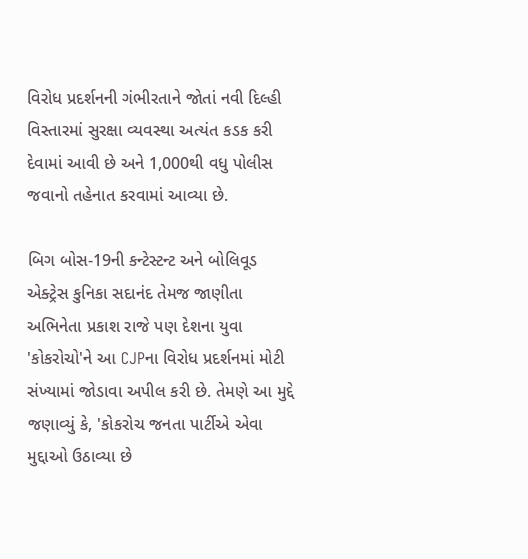વિરોધ પ્રદર્શનની ગંભીરતાને જોતાં નવી દિલ્હી વિસ્તારમાં સુરક્ષા વ્યવસ્થા અત્યંત કડક કરી દેવામાં આવી છે અને 1,000થી વધુ પોલીસ જવાનો તહેનાત કરવામાં આવ્યા છે.

બિગ બોસ-19ની કન્ટેસ્ટન્ટ અને બોલિવૂડ એક્ટ્રેસ કુનિકા સદાનંદ તેમજ જાણીતા અભિનેતા પ્રકાશ રાજે પણ દેશના યુવા 'કોકરોચો'ને આ CJPના વિરોધ પ્રદર્શનમાં મોટી સંખ્યામાં જોડાવા અપીલ કરી છે. તેમણે આ મુદ્દે જણાવ્યું કે, 'કોકરોચ જનતા પાર્ટીએ એવા મુદ્દાઓ ઉઠાવ્યા છે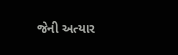જેની અત્યાર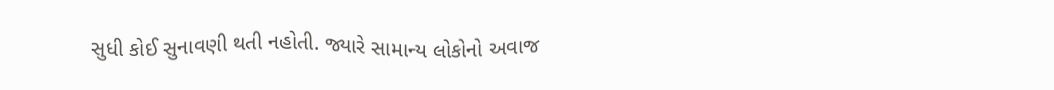સુધી કોઈ સુનાવણી થતી નહોતી. જ્યારે સામાન્ય લોકોનો અવાજ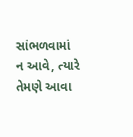સાંભળવામાં ન આવે, ત્યારે તેમણે આવા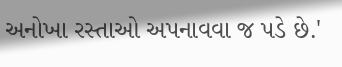અનોખા રસ્તાઓ અપનાવવા જ પડે છે.'